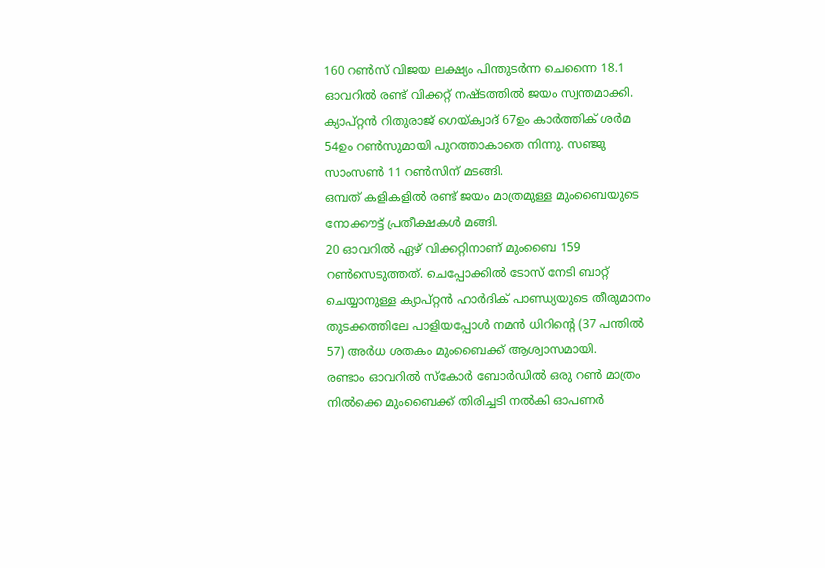160 റൺസ് വിജയ ലക്ഷ്യം പിന്തുടർന്ന ചെന്നൈ 18.1 ഓവറിൽ രണ്ട് വിക്കറ്റ് നഷ്ടത്തിൽ ജയം സ്വന്തമാക്കി.
ക്യാപ്റ്റൻ റിതുരാജ് ഗെയ്ക്വാദ് 67ഉം കാർത്തിക് ശർമ 54ഉം റൺസുമായി പുറത്താകാതെ നിന്നു. സഞ്ജു സാംസൺ 11 റൺസിന് മടങ്ങി.
ഒമ്പത് കളികളിൽ രണ്ട് ജയം മാത്രമുള്ള മുംബൈയുടെ നോക്കൗട്ട് പ്രതീക്ഷകൾ മങ്ങി.
20 ഓവറിൽ ഏഴ് വിക്കറ്റിനാണ് മുംബൈ 159 റൺസെടുത്തത്. ചെപ്പോക്കിൽ ടോസ് നേടി ബാറ്റ് ചെയ്യാനുള്ള ക്യാപ്റ്റൻ ഹാർദിക് പാണ്ഡ്യയുടെ തീരുമാനം തുടക്കത്തിലേ പാളിയപ്പോൾ നമൻ ധിറിന്റെ (37 പന്തിൽ 57) അർധ ശതകം മുംബൈക്ക് ആശ്വാസമായി.
രണ്ടാം ഓവറിൽ സ്കോർ ബോർഡിൽ ഒരു റൺ മാത്രം നിൽക്കെ മുംബൈക്ക് തിരിച്ചടി നൽകി ഓപണർ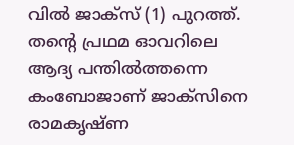വിൽ ജാക്സ് (1) പുറത്ത്. തന്റെ പ്രഥമ ഓവറിലെ ആദ്യ പന്തിൽത്തന്നെ കംബോജാണ് ജാക്സിനെ രാമകൃഷ്ണ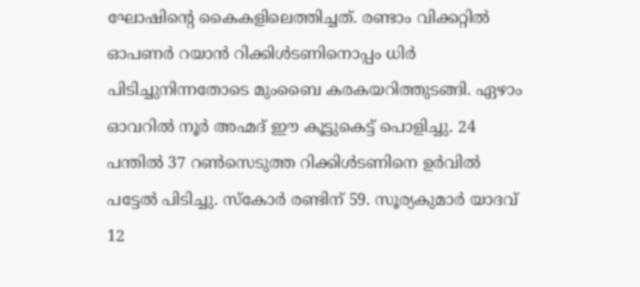ഘോഷിന്റെ കൈകളിലെത്തിച്ചത്. രണ്ടാം വിക്കറ്റിൽ ഓപണർ റയാൻ റിക്കിൾടണിനൊപ്പം ധിർ പിടിച്ചുനിന്നതോടെ മുംബൈ കരകയറിത്തുടങ്ങി. ഏഴാം ഓവറിൽ നൂർ അഹ്മദ് ഈ കൂട്ടുകെട്ട് പൊളിച്ചു. 24 പന്തിൽ 37 റൺസെടുത്ത റിക്കിൾടണിനെ ഉർവിൽ പട്ടേൽ പിടിച്ചു. സ്കോർ രണ്ടിന് 59. സൂര്യകുമാർ യാദവ് 12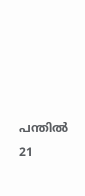പന്തിൽ 21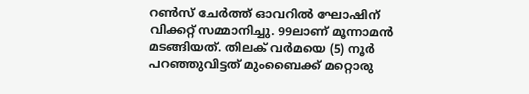റൺസ് ചേർത്ത് ഓവറിൽ ഘോഷിന് വിക്കറ്റ് സമ്മാനിച്ചു. 99ലാണ് മൂന്നാമൻ മടങ്ങിയത്. തിലക് വർമയെ (5) നൂർ പറഞ്ഞുവിട്ടത് മുംബൈക്ക് മറ്റൊരു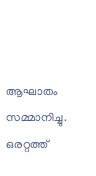ആഘാതം സമ്മാനിച്ചു. ഒരറ്റത്ത്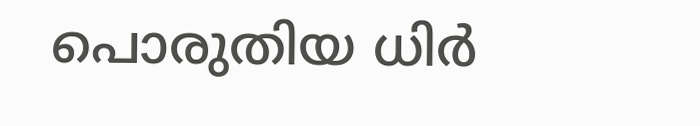പൊരുതിയ ധിർ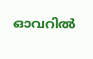ഓവറിൽ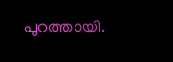പുറത്തായി.